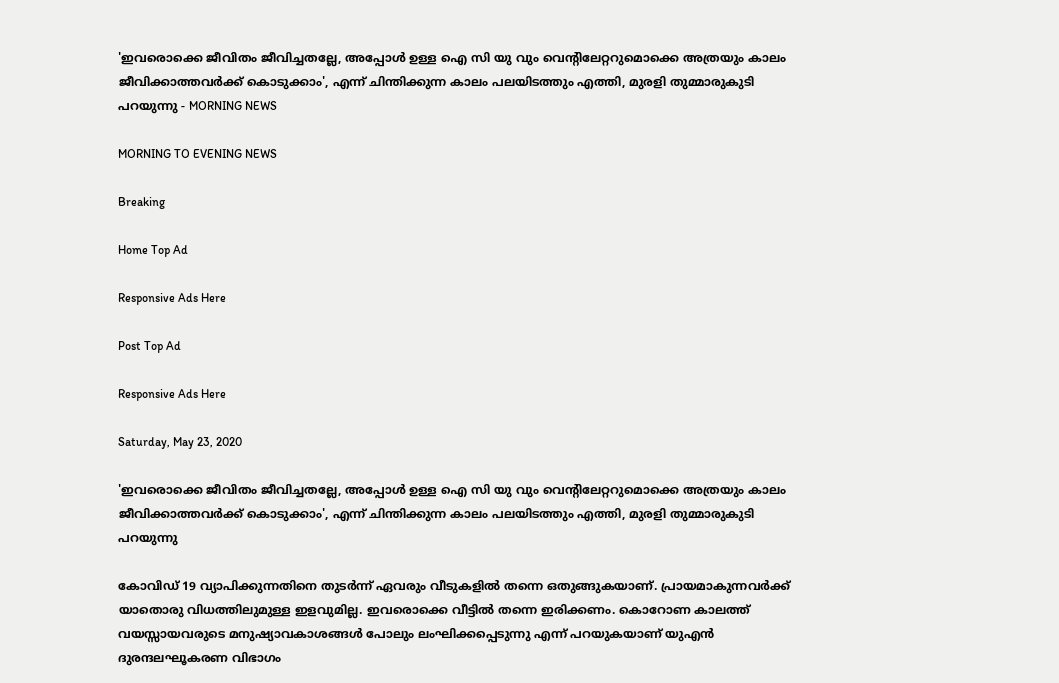'ഇവരൊക്കെ ജീവിതം ജീവിച്ചതല്ലേ, അപ്പോള്‍ ഉള്ള ഐ സി യു വും വെന്റിലേറ്ററുമൊക്കെ അത്രയും കാലം ജീവിക്കാത്തവര്‍ക്ക് കൊടുക്കാം', എന്ന് ചിന്തിക്കുന്ന കാലം പലയിടത്തും എത്തി, മുരളി തുമ്മാരുകുടി പറയുന്നു - MORNING NEWS

MORNING TO EVENING NEWS

Breaking

Home Top Ad

Responsive Ads Here

Post Top Ad

Responsive Ads Here

Saturday, May 23, 2020

'ഇവരൊക്കെ ജീവിതം ജീവിച്ചതല്ലേ, അപ്പോള്‍ ഉള്ള ഐ സി യു വും വെന്റിലേറ്ററുമൊക്കെ അത്രയും കാലം ജീവിക്കാത്തവര്‍ക്ക് കൊടുക്കാം', എന്ന് ചിന്തിക്കുന്ന കാലം പലയിടത്തും എത്തി, മുരളി തുമ്മാരുകുടി പറയുന്നു

കോവിഡ് 19 വ്യാപിക്കുന്നതിനെ തുടര്‍ന്ന് ഏവരും വീടുകളില്‍ തന്നെ ഒതുങ്ങുകയാണ്. പ്രായമാകുന്നവര്‍ക്ക് യാതൊരു വിധത്തിലുമുള്ള ഇളവുമില്ല. ഇവരൊക്കെ വീട്ടില്‍ തന്നെ ഇരിക്കണം. കൊറോണ കാലത്ത് വയസ്സായവരുടെ മനുഷ്യാവകാശങ്ങള്‍ പോലും ലംഘിക്കപ്പെടുന്നു എന്ന് പറയുകയാണ് യുഎന്‍ ദുരന്ദലഘൂകരണ വിഭാഗം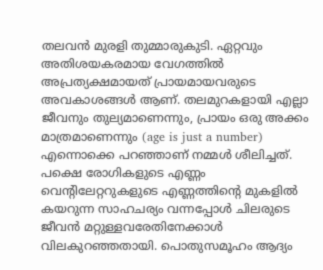തലവന്‍ മുരളി തുമ്മാരുകുടി. ഏറ്റവും അതിശയകരമായ വേഗത്തില്‍ അപ്രത്യക്ഷമായത് പ്രായമായവരുടെ അവകാശങ്ങള്‍ ആണ്. തലമുറകളായി എല്ലാ ജീവനും തുല്യമാണെന്നും, പ്രായം ഒരു അക്കം മാത്രമാണെന്നും (age is just a number) എന്നൊക്കെ പറഞ്ഞാണ് നമ്മള്‍ ശീലിച്ചത്. പക്ഷെ രോഗികളുടെ എണ്ണം വെന്റിലേറ്ററുകളുടെ എണ്ണത്തിന്റെ മുകളില്‍ കയറുന്ന സാഹചര്യം വന്നപ്പോള്‍ ചിലരുടെ ജീവന്‍ മറ്റുള്ളവരേതിനേക്കാള്‍ വിലകുറഞ്ഞതായി. പൊതുസമൂഹം ആദ്യം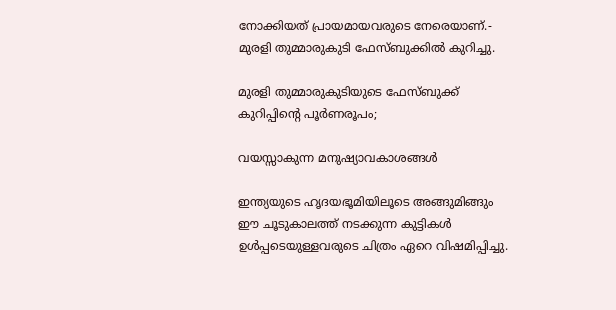നോക്കിയത് പ്രായമായവരുടെ നേരെയാണ്.- മുരളി തുമ്മാരുകുടി ഫേസ്ബുക്കില്‍ കുറിച്ചു.

മുരളി തുമ്മാരുകുടിയുടെ ഫേസ്ബുക്ക് കുറിപ്പിന്റെ പൂര്‍ണരൂപം;

വയസ്സാകുന്ന മനുഷ്യാവകാശങ്ങള്‍

ഇന്ത്യയുടെ ഹൃദയഭൂമിയിലൂടെ അങ്ങുമിങ്ങും ഈ ചൂടുകാലത്ത് നടക്കുന്ന കുട്ടികള്‍ ഉള്‍പ്പടെയുള്ളവരുടെ ചിത്രം ഏറെ വിഷമിപ്പിച്ചു.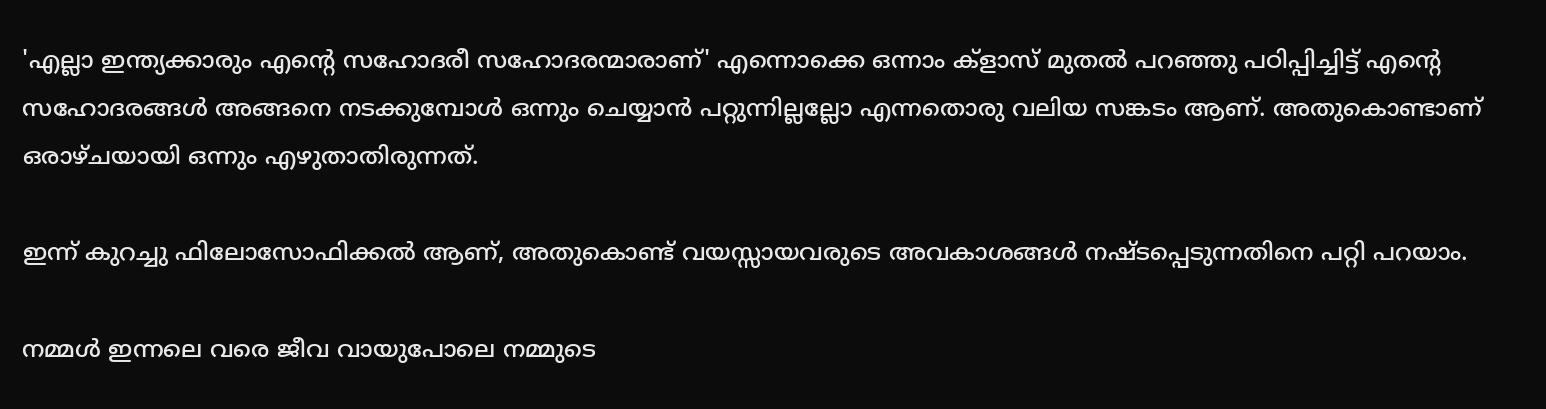'എല്ലാ ഇന്ത്യക്കാരും എന്റെ സഹോദരീ സഹോദരന്മാരാണ്' എന്നൊക്കെ ഒന്നാം ക്‌ളാസ് മുതല്‍ പറഞ്ഞു പഠിപ്പിച്ചിട്ട് എന്റെ സഹോദരങ്ങള്‍ അങ്ങനെ നടക്കുമ്പോള്‍ ഒന്നും ചെയ്യാന്‍ പറ്റുന്നില്ലല്ലോ എന്നതൊരു വലിയ സങ്കടം ആണ്. അതുകൊണ്ടാണ് ഒരാഴ്ചയായി ഒന്നും എഴുതാതിരുന്നത്.

ഇന്ന് കുറച്ചു ഫിലോസോഫിക്കല്‍ ആണ്, അതുകൊണ്ട് വയസ്സായവരുടെ അവകാശങ്ങള്‍ നഷ്ടപ്പെടുന്നതിനെ പറ്റി പറയാം.

നമ്മള്‍ ഇന്നലെ വരെ ജീവ വായുപോലെ നമ്മുടെ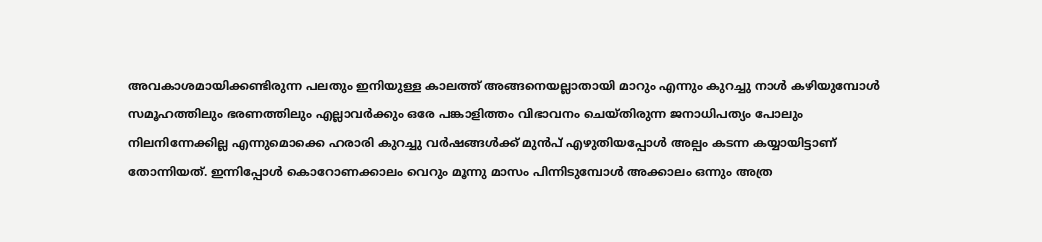അവകാശമായിക്കണ്ടിരുന്ന പലതും ഇനിയുള്ള കാലത്ത് അങ്ങനെയല്ലാതായി മാറും എന്നും കുറച്ചു നാള്‍ കഴിയുമ്പോള്‍ സമൂഹത്തിലും ഭരണത്തിലും എല്ലാവര്‍ക്കും ഒരേ പങ്കാളിത്തം വിഭാവനം ചെയ്തിരുന്ന ജനാധിപത്യം പോലും നിലനിന്നേക്കില്ല എന്നുമൊക്കെ ഹരാരി കുറച്ചു വര്‍ഷങ്ങള്‍ക്ക് മുന്‍പ് എഴുതിയപ്പോള്‍ അല്പം കടന്ന കയ്യായിട്ടാണ് തോന്നിയത്. ഇന്നിപ്പോള്‍ കൊറോണക്കാലം വെറും മൂന്നു മാസം പിന്നിടുമ്പോള്‍ അക്കാലം ഒന്നും അത്ര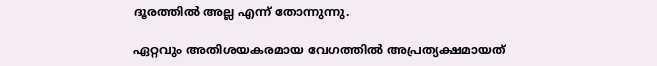ദൂരത്തില്‍ അല്ല എന്ന് തോന്നുന്നു.

ഏറ്റവും അതിശയകരമായ വേഗത്തില്‍ അപ്രത്യക്ഷമായത്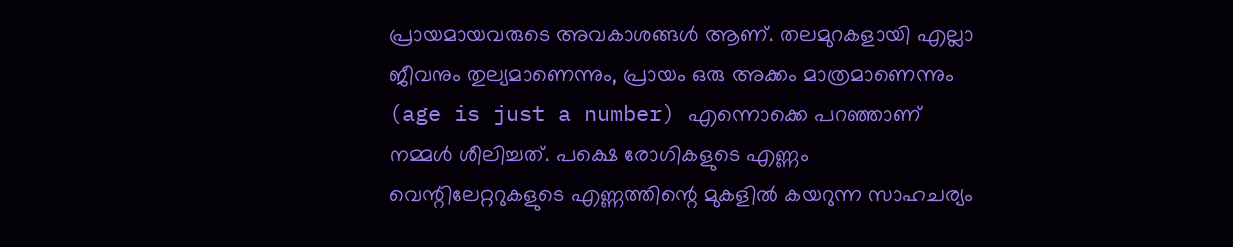പ്രായമായവരുടെ അവകാശങ്ങള്‍ ആണ്. തലമുറകളായി എല്ലാ ജീവനും തുല്യമാണെന്നും, പ്രായം ഒരു അക്കം മാത്രമാണെന്നും (age is just a number) എന്നൊക്കെ പറഞ്ഞാണ് നമ്മള്‍ ശീലിച്ചത്. പക്ഷെ രോഗികളുടെ എണ്ണം വെന്റിലേറ്ററുകളുടെ എണ്ണത്തിന്റെ മുകളില്‍ കയറുന്ന സാഹചര്യം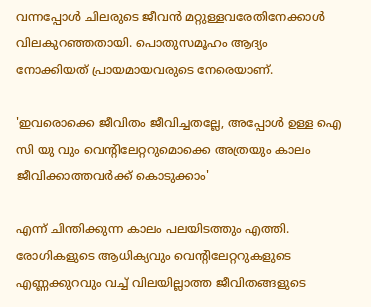വന്നപ്പോള്‍ ചിലരുടെ ജീവന്‍ മറ്റുള്ളവരേതിനേക്കാള്‍ വിലകുറഞ്ഞതായി. പൊതുസമൂഹം ആദ്യം നോക്കിയത് പ്രായമായവരുടെ നേരെയാണ്.

'ഇവരൊക്കെ ജീവിതം ജീവിച്ചതല്ലേ, അപ്പോള്‍ ഉള്ള ഐ സി യു വും വെന്റിലേറ്ററുമൊക്കെ അത്രയും കാലം ജീവിക്കാത്തവര്‍ക്ക് കൊടുക്കാം'

എന്ന് ചിന്തിക്കുന്ന കാലം പലയിടത്തും എത്തി. രോഗികളുടെ ആധിക്യവും വെന്റിലേറ്ററുകളുടെ എണ്ണക്കുറവും വച്ച് വിലയില്ലാത്ത ജീവിതങ്ങളുടെ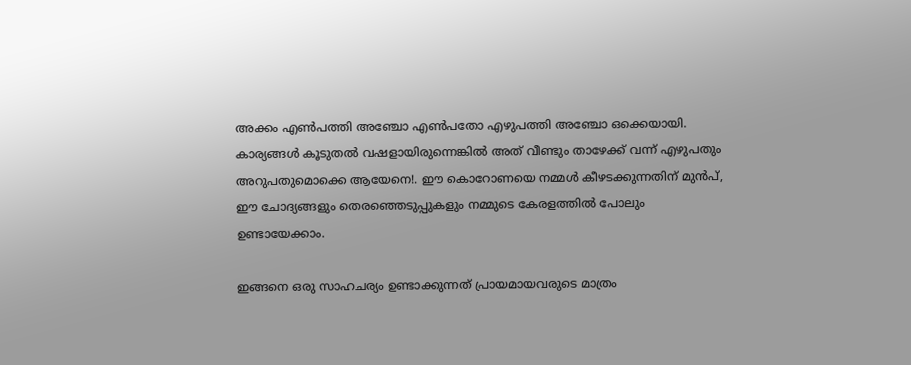അക്കം എണ്‍പത്തി അഞ്ചോ എണ്‍പതോ എഴുപത്തി അഞ്ചോ ഒക്കെയായി. കാര്യങ്ങള്‍ കൂടുതല്‍ വഷളായിരുന്നെങ്കില്‍ അത് വീണ്ടും താഴേക്ക് വന്ന് എഴുപതും അറുപതുമൊക്കെ ആയേനെ!. ഈ കൊറോണയെ നമ്മള്‍ കീഴടക്കുന്നതിന് മുന്‍പ്, ഈ ചോദ്യങ്ങളും തെരഞ്ഞെടുപ്പുകളും നമ്മുടെ കേരളത്തില്‍ പോലും ഉണ്ടായേക്കാം.

ഇങ്ങനെ ഒരു സാഹചര്യം ഉണ്ടാക്കുന്നത് പ്രായമായവരുടെ മാത്രം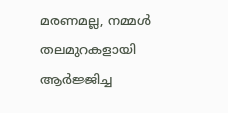മരണമല്ല, നമ്മള്‍ തലമുറകളായി ആര്‍ജ്ജിച്ച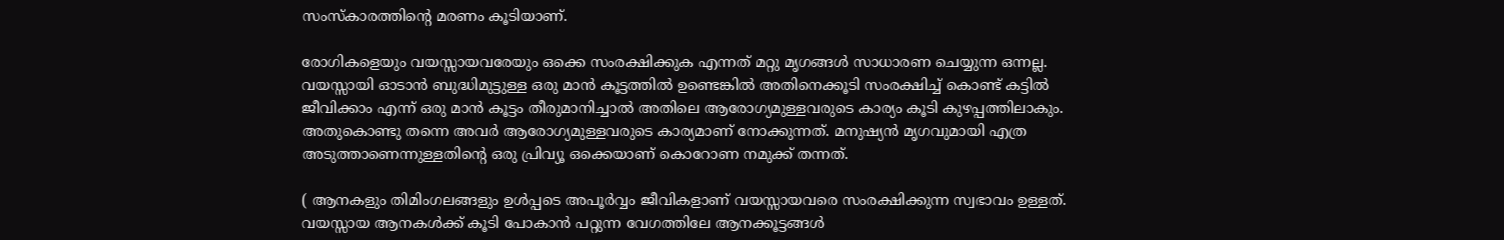സംസ്‌കാരത്തിന്റെ മരണം കൂടിയാണ്.

രോഗികളെയും വയസ്സായവരേയും ഒക്കെ സംരക്ഷിക്കുക എന്നത് മറ്റു മൃഗങ്ങള്‍ സാധാരണ ചെയ്യുന്ന ഒന്നല്ല. വയസ്സായി ഓടാന്‍ ബുദ്ധിമുട്ടുള്ള ഒരു മാന്‍ കൂട്ടത്തില്‍ ഉണ്ടെങ്കില്‍ അതിനെക്കൂടി സംരക്ഷിച്ച് കൊണ്ട് കട്ടില്‍ ജീവിക്കാം എന്ന് ഒരു മാന്‍ കൂട്ടം തീരുമാനിച്ചാല്‍ അതിലെ ആരോഗ്യമുള്ളവരുടെ കാര്യം കൂടി കുഴപ്പത്തിലാകും. അതുകൊണ്ടു തന്നെ അവര്‍ ആരോഗ്യമുള്ളവരുടെ കാര്യമാണ് നോക്കുന്നത്. മനുഷ്യന്‍ മൃഗവുമായി എത്ര അടുത്താണെന്നുള്ളതിന്റെ ഒരു പ്രിവ്യൂ ഒക്കെയാണ് കൊറോണ നമുക്ക് തന്നത്.

( ആനകളും തിമിംഗലങ്ങളും ഉള്‍പ്പടെ അപൂര്‍വ്വം ജീവികളാണ് വയസ്സായവരെ സംരക്ഷിക്കുന്ന സ്വഭാവം ഉള്ളത്. വയസ്സായ ആനകള്‍ക്ക് കൂടി പോകാന്‍ പറ്റുന്ന വേഗത്തിലേ ആനക്കൂട്ടങ്ങള്‍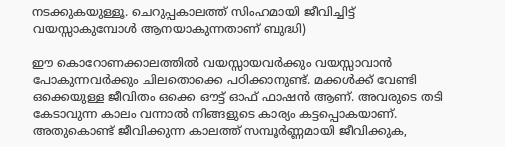നടക്കുകയുള്ളൂ. ചെറുപ്പകാലത്ത് സിംഹമായി ജീവിച്ചിട്ട് വയസ്സാകുമ്പോള്‍ ആനയാകുന്നതാണ് ബുദ്ധി)

ഈ കൊറോണക്കാലത്തില്‍ വയസ്സായവര്‍ക്കും വയസ്സാവാന്‍ പോകുന്നവര്‍ക്കും ചിലതൊക്കെ പഠിക്കാനുണ്ട്. മക്കള്‍ക്ക് വേണ്ടി ഒക്കെയുള്ള ജീവിതം ഒക്കെ ഔട്ട് ഓഫ് ഫാഷന്‍ ആണ്. അവരുടെ തടി കേടാവുന്ന കാലം വന്നാല്‍ നിങ്ങളുടെ കാര്യം കട്ടപ്പൊകയാണ്. അതുകൊണ്ട് ജീവിക്കുന്ന കാലത്ത് സമ്പൂര്‍ണ്ണമായി ജീവിക്കുക,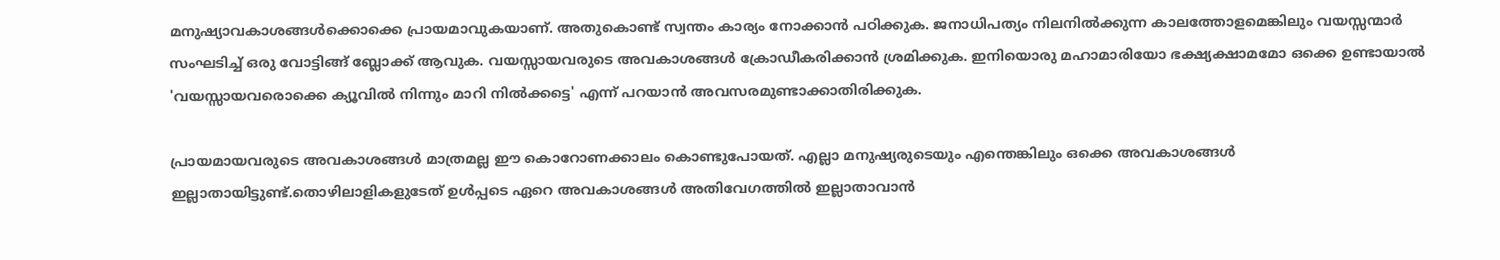മനുഷ്യാവകാശങ്ങള്‍ക്കൊക്കെ പ്രായമാവുകയാണ്. അതുകൊണ്ട് സ്വന്തം കാര്യം നോക്കാന്‍ പഠിക്കുക. ജനാധിപത്യം നിലനില്‍ക്കുന്ന കാലത്തോളമെങ്കിലും വയസ്സന്മാര്‍ സംഘടിച്ച് ഒരു വോട്ടിങ്ങ് ബ്ലോക്ക് ആവുക. വയസ്സായവരുടെ അവകാശങ്ങള്‍ ക്രോഡീകരിക്കാന്‍ ശ്രമിക്കുക. ഇനിയൊരു മഹാമാരിയോ ഭക്ഷ്യക്ഷാമമോ ഒക്കെ ഉണ്ടായാല്‍ 'വയസ്സായവരൊക്കെ ക്യൂവില്‍ നിന്നും മാറി നില്‍ക്കട്ടെ' എന്ന് പറയാന്‍ അവസരമുണ്ടാക്കാതിരിക്കുക.

പ്രായമായവരുടെ അവകാശങ്ങള്‍ മാത്രമല്ല ഈ കൊറോണക്കാലം കൊണ്ടുപോയത്. എല്ലാ മനുഷ്യരുടെയും എന്തെങ്കിലും ഒക്കെ അവകാശങ്ങള്‍ ഇല്ലാതായിട്ടുണ്ട്.തൊഴിലാളികളുടേത് ഉള്‍പ്പടെ ഏറെ അവകാശങ്ങള്‍ അതിവേഗത്തില്‍ ഇല്ലാതാവാന്‍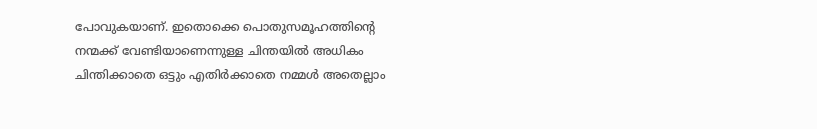പോവുകയാണ്. ഇതൊക്കെ പൊതുസമൂഹത്തിന്റെ നന്മക്ക് വേണ്ടിയാണെന്നുള്ള ചിന്തയില്‍ അധികം ചിന്തിക്കാതെ ഒട്ടും എതിര്‍ക്കാതെ നമ്മള്‍ അതെല്ലാം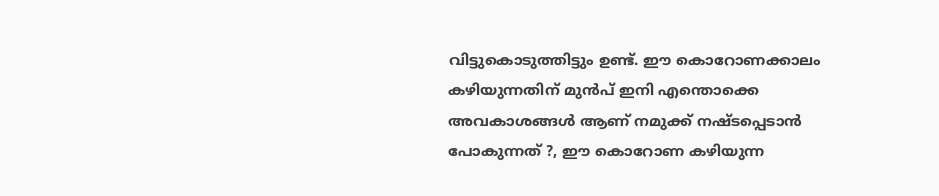വിട്ടുകൊടുത്തിട്ടും ഉണ്ട്. ഈ കൊറോണക്കാലം കഴിയുന്നതിന് മുന്‍പ് ഇനി എന്തൊക്കെ അവകാശങ്ങള്‍ ആണ് നമുക്ക് നഷ്ടപ്പെടാന്‍ പോകുന്നത് ?, ഈ കൊറോണ കഴിയുന്ന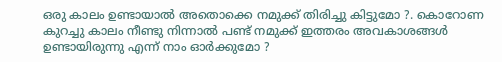ഒരു കാലം ഉണ്ടായാല്‍ അതൊക്കെ നമുക്ക് തിരിച്ചു കിട്ടുമോ ?. കൊറോണ കുറച്ചു കാലം നീണ്ടു നിന്നാല്‍ പണ്ട് നമുക്ക് ഇത്തരം അവകാശങ്ങള്‍ ഉണ്ടായിരുന്നു എന്ന് നാം ഓര്‍ക്കുമോ ?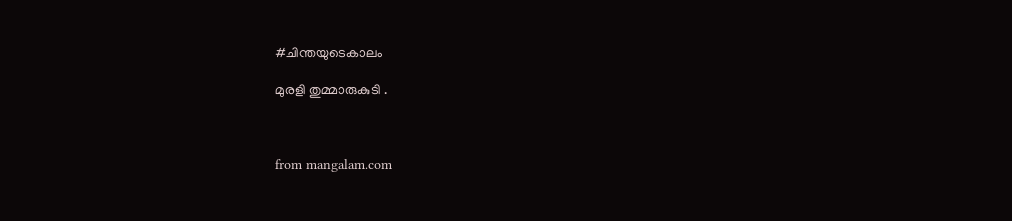#ചിന്തയുടെകാലം

മുരളി തുമ്മാരുകുടി .



from mangalam.com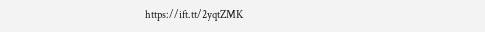https://ift.tt/2yqtZMK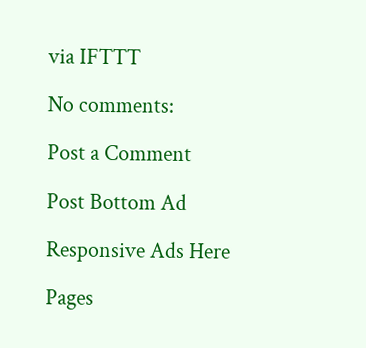via IFTTT

No comments:

Post a Comment

Post Bottom Ad

Responsive Ads Here

Pages